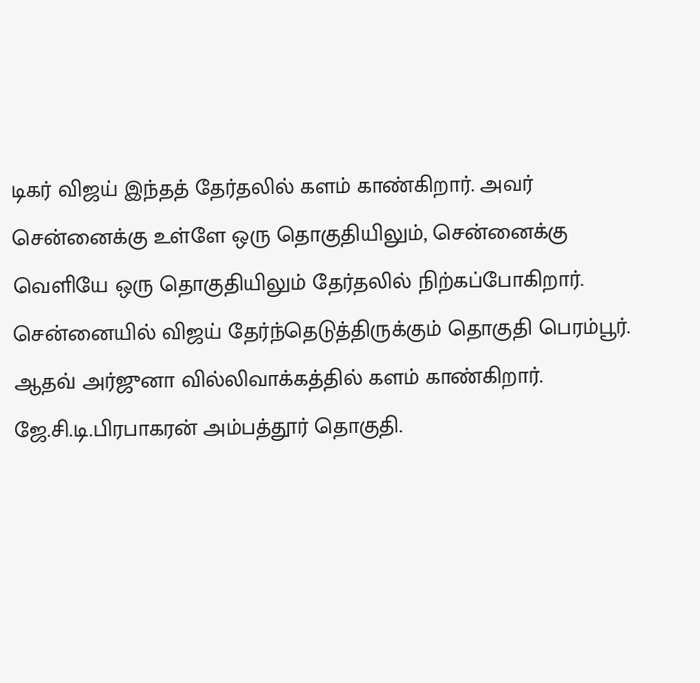டிகர் விஜய் இந்தத் தேர்தலில் களம் காண்கிறார். அவர் சென்னைக்கு உள்ளே ஒரு தொகுதியிலும், சென்னைக்கு வெளியே ஒரு தொகுதியிலும் தேர்தலில் நிற்கப்போகிறார். சென்னையில் விஜய் தேர்ந்தெடுத்திருக்கும் தொகுதி பெரம்பூர். ஆதவ் அர்ஜுனா வில்லிவாக்கத்தில் களம் காண்கிறார். ஜே.சி.டி.பிரபாகரன் அம்பத்தூர் தொகுதி.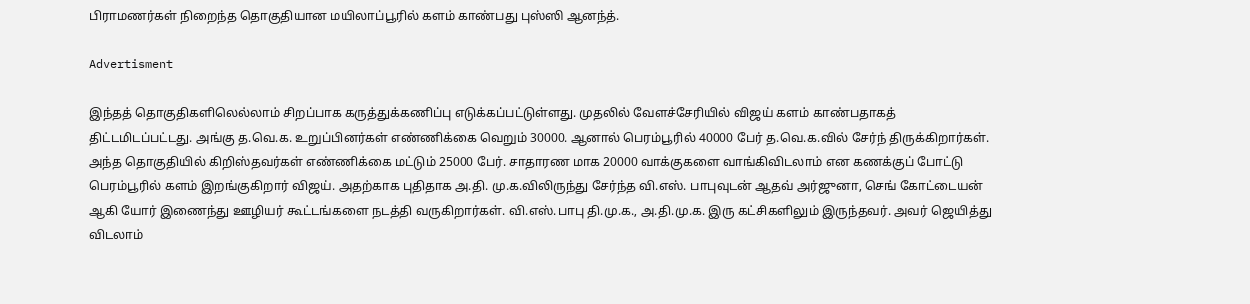பிராமணர்கள் நிறைந்த தொகுதியான மயிலாப்பூரில் களம் காண்பது புஸ்ஸி ஆனந்த்.

Advertisment

இந்தத் தொகுதிகளிலெல்லாம் சிறப்பாக கருத்துக்கணிப்பு எடுக்கப்பட்டுள்ளது. முதலில் வேளச்சேரியில் விஜய் களம் காண்பதாகத் திட்டமிடப்பட்டது. அங்கு த.வெ.க. உறுப்பினர்கள் எண்ணிக்கை வெறும் 30000. ஆனால் பெரம்பூரில் 40000 பேர் த.வெ.க.வில் சேர்ந் திருக்கிறார்கள். அந்த தொகுதியில் கிறிஸ்தவர்கள் எண்ணிக்கை மட்டும் 25000 பேர். சாதாரண மாக 20000 வாக்குகளை வாங்கிவிடலாம் என கணக்குப் போட்டு பெரம்பூரில் களம் இறங்குகிறார் விஜய். அதற்காக புதிதாக அ.தி. மு.க.விலிருந்து சேர்ந்த வி.எஸ். பாபுவுடன் ஆதவ் அர்ஜுனா, செங் கோட்டையன் ஆகி யோர் இணைந்து ஊழியர் கூட்டங்களை நடத்தி வருகிறார்கள். வி.எஸ்.பாபு தி.மு.க., அ.தி.மு.க. இரு கட்சிகளிலும் இருந்தவர். அவர் ஜெயித்து விடலாம்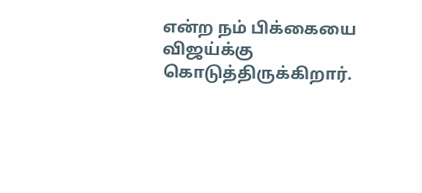என்ற நம் பிக்கையை விஜய்க்கு கொடுத்திருக்கிறார்.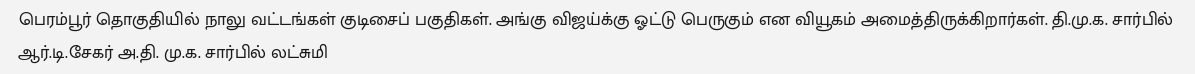பெரம்பூர் தொகுதியில் நாலு வட்டங்கள் குடிசைப் பகுதிகள். அங்கு விஜய்க்கு ஓட்டு பெருகும் என வியூகம் அமைத்திருக்கிறார்கள். தி.மு.க. சார்பில் ஆர்.டி.சேகர் அ.தி. மு.க. சார்பில் லட்சுமி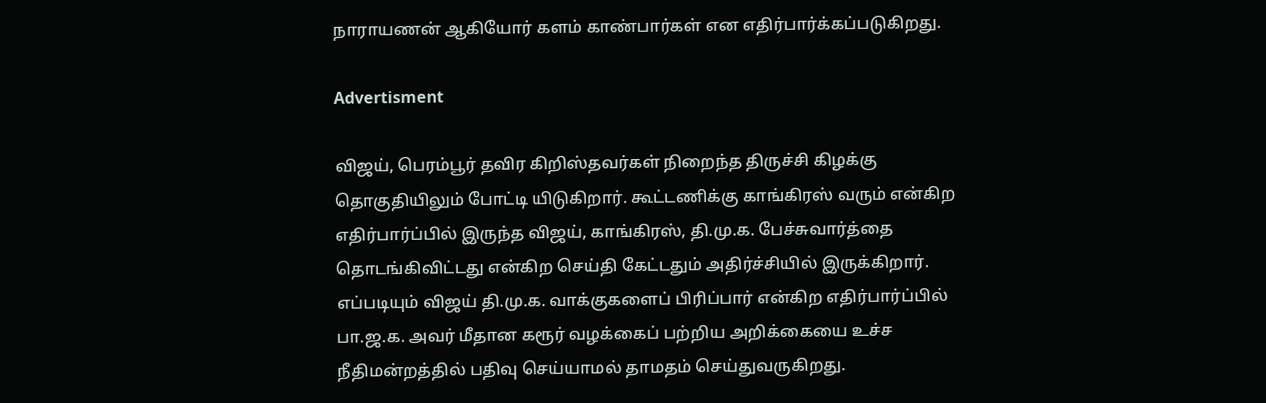நாராயணன் ஆகியோர் களம் காண்பார்கள் என எதிர்பார்க்கப்படுகிறது.

Advertisment

விஜய், பெரம்பூர் தவிர கிறிஸ்தவர்கள் நிறைந்த திருச்சி கிழக்கு தொகுதியிலும் போட்டி யிடுகிறார். கூட்டணிக்கு காங்கிரஸ் வரும் என்கிற எதிர்பார்ப்பில் இருந்த விஜய், காங்கிரஸ், தி.மு.க. பேச்சுவார்த்தை தொடங்கிவிட்டது என்கிற செய்தி கேட்டதும் அதிர்ச்சியில் இருக்கிறார். எப்படியும் விஜய் தி.மு.க. வாக்குகளைப் பிரிப்பார் என்கிற எதிர்பார்ப்பில் பா.ஜ.க. அவர் மீதான கரூர் வழக்கைப் பற்றிய அறிக்கையை உச்ச நீதிமன்றத்தில் பதிவு செய்யாமல் தாமதம் செய்துவருகிறது.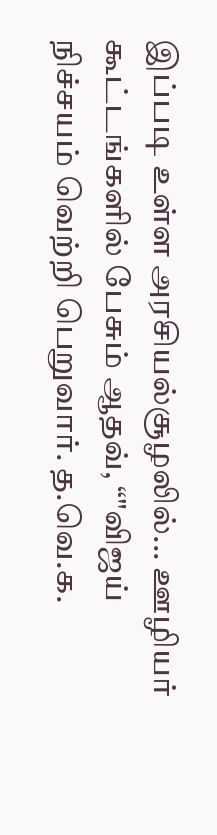இப்படி உள்ள அரசியல்சூழலில்... ஊழியர் கூட்டங்களில் பேசும் ஆதவ், “"விஜய் நிச்சயம் வெற்றி பெறுவார். த.வெ.க.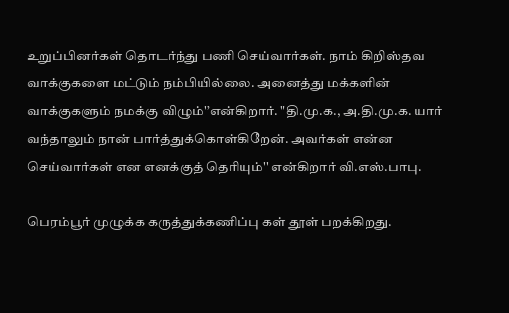உறுப்பினர்கள் தொடர்ந்து பணி செய்வார்கள். நாம் கிறிஸ்தவ வாக்குகளை மட்டும் நம்பியில்லை. அனைத்து மக்களின் வாக்குகளும் நமக்கு விழும்'’என்கிறார். "தி.மு.க., அ.தி.மு.க. யார் வந்தாலும் நான் பார்த்துக்கொள்கிறேன். அவர்கள் என்ன செய்வார்கள் என எனக்குத் தெரியும்'' என்கிறார் வி.எஸ்.பாபு.

பெரம்பூர் முழுக்க கருத்துக்கணிப்பு கள் தூள் பறக்கிறது.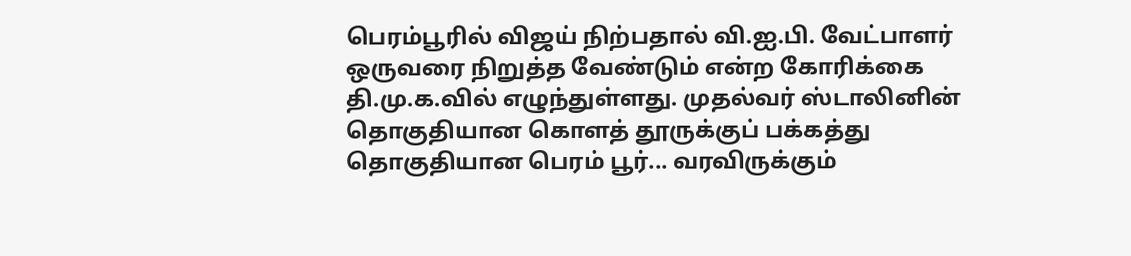பெரம்பூரில் விஜய் நிற்பதால் வி.ஐ.பி. வேட்பாளர் ஒருவரை நிறுத்த வேண்டும் என்ற கோரிக்கை தி.மு.க.வில் எழுந்துள்ளது. முதல்வர் ஸ்டாலினின் தொகுதியான கொளத் தூருக்குப் பக்கத்து தொகுதியான பெரம் பூர்... வரவிருக்கும்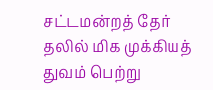சட்டமன்றத் தேர் தலில் மிக முக்கியத் துவம் பெற்று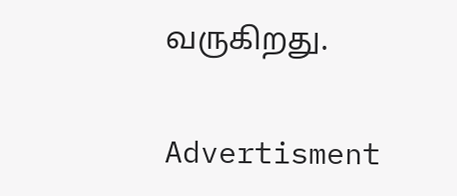வருகிறது.

Advertisment